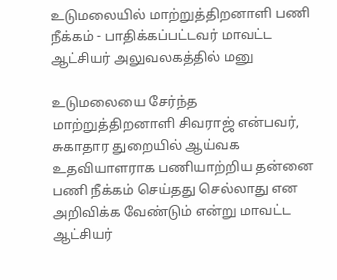உடுமலையில் மாற்றுத்திறனாளி பணி நீக்கம் - பாதிக்கப்பட்டவர் மாவட்ட ஆட்சியர் அலுவலகத்தில் மனு

உடுமலையை சேர்ந்த மாற்றுத்திறனாளி சிவராஜ் என்பவர், சுகாதார துறையில் ஆய்வக உதவியாளராக பணியாற்றிய தன்னை பணி நீக்கம் செய்தது செல்லாது என அறிவிக்க வேண்டும் என்று மாவட்ட ஆட்சியர்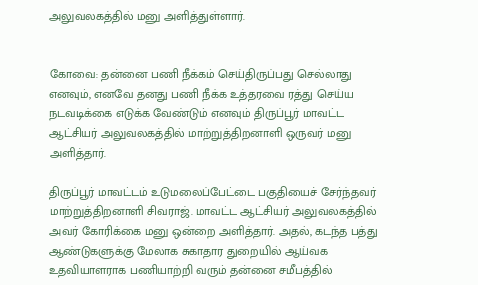அலுவலகத்தில் மனு அளித்துள்ளார்.


கோவை: தன்னை பணி நீக்கம் செய்திருப்பது செல்லாது எனவும், எனவே தனது பணி நீக்க உத்தரவை ரத்து செய்ய நடவடிக்கை எடுக்க வேண்டும் எனவும் திருப்பூர் மாவட்ட ஆட்சியர் அலுவலகத்தில் மாற்றுத்திறனாளி ஒருவர் மனு அளித்தார்.

திருப்பூர் மாவட்டம் உடுமலைப்பேட்டை பகுதியைச் சேர்ந்தவர் மாற்றுத்திறனாளி சிவராஜ். மாவட்ட ஆட்சியர் அலுவலகத்தில் அவர் கோரிக்கை மனு ஒன்றை அளித்தார். அதல், கடந்த பத்து ஆண்டுகளுக்கு மேலாக சுகாதார துறையில் ஆய்வக உதவியாளராக பணியாற்றி வரும் தன்னை சமீபத்தில்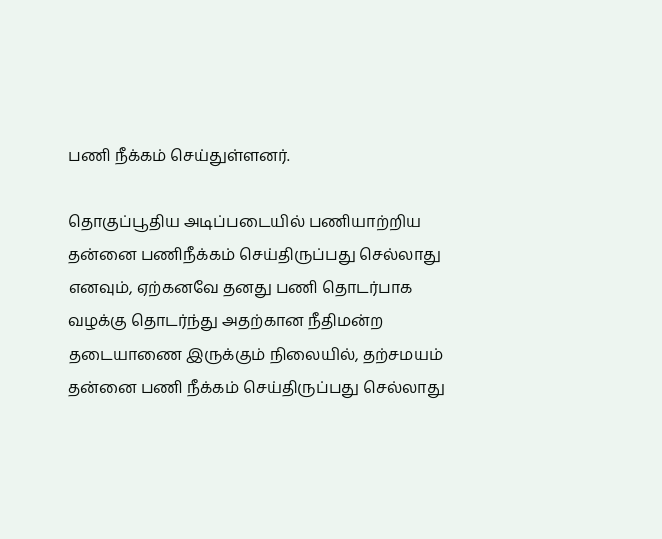பணி நீக்கம் செய்துள்ளனர்.

தொகுப்பூதிய அடிப்படையில் பணியாற்றிய தன்னை பணிநீக்கம் செய்திருப்பது செல்லாது எனவும், ஏற்கனவே தனது பணி தொடர்பாக வழக்கு தொடர்ந்து அதற்கான நீதிமன்ற தடையாணை இருக்கும் நிலையில், தற்சமயம் தன்னை பணி நீக்கம் செய்திருப்பது செல்லாது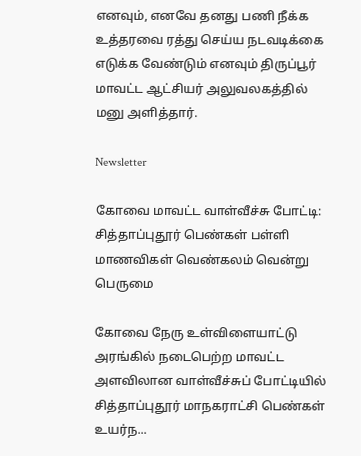எனவும், எனவே தனது பணி நீக்க உத்தரவை ரத்து செய்ய நடவடிக்கை எடுக்க வேண்டும் எனவும் திருப்பூர் மாவட்ட ஆட்சியர் அலுவலகத்தில் மனு அளித்தார்.

Newsletter

கோவை மாவட்ட வாள்வீச்சு போட்டி: சித்தாப்புதூர் பெண்கள் பள்ளி மாணவிகள் வெண்கலம் வென்று பெருமை

கோவை நேரு உள்விளையாட்டு அரங்கில் நடைபெற்ற மாவட்ட அளவிலான வாள்வீச்சுப் போட்டியில் சித்தாப்புதூர் மாநகராட்சி பெண்கள் உயர்ந...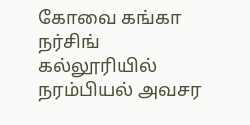கோவை கங்கா நர்சிங் கல்லூரியில் நரம்பியல் அவசர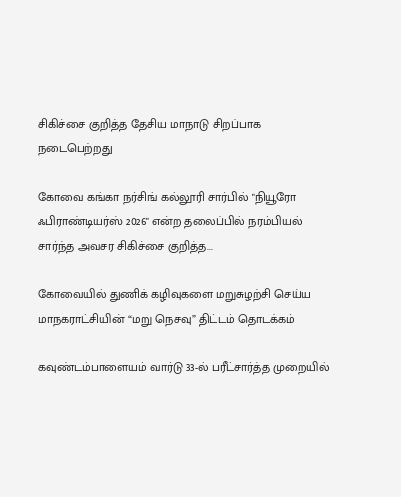சிகிச்சை குறித்த தேசிய மாநாடு சிறப்பாக நடைபெற்றது

கோவை கங்கா நர்சிங் கல்லூரி சார்பில் "நியூரோ ஃபிராண்டியர்ஸ் 2026" என்ற தலைப்பில் நரம்பியல் சார்ந்த அவசர சிகிச்சை குறித்த...

கோவையில் துணிக் கழிவுகளை மறுசுழற்சி செய்ய மாநகராட்சியின் “மறு நெசவு” திட்டம் தொடக்கம்

கவுண்டம்பாளையம் வார்டு 33-ல் பரீட்சார்த்த முறையில்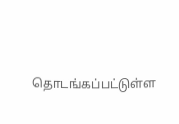தொடங்கப்பட்டுள்ள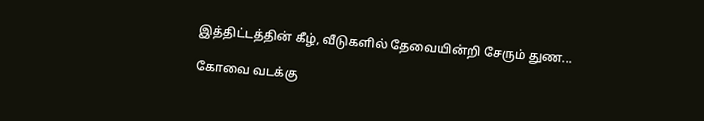இத்திட்டத்தின் கீழ், வீடுகளில் தேவையின்றி சேரும் துண...

கோவை வடக்கு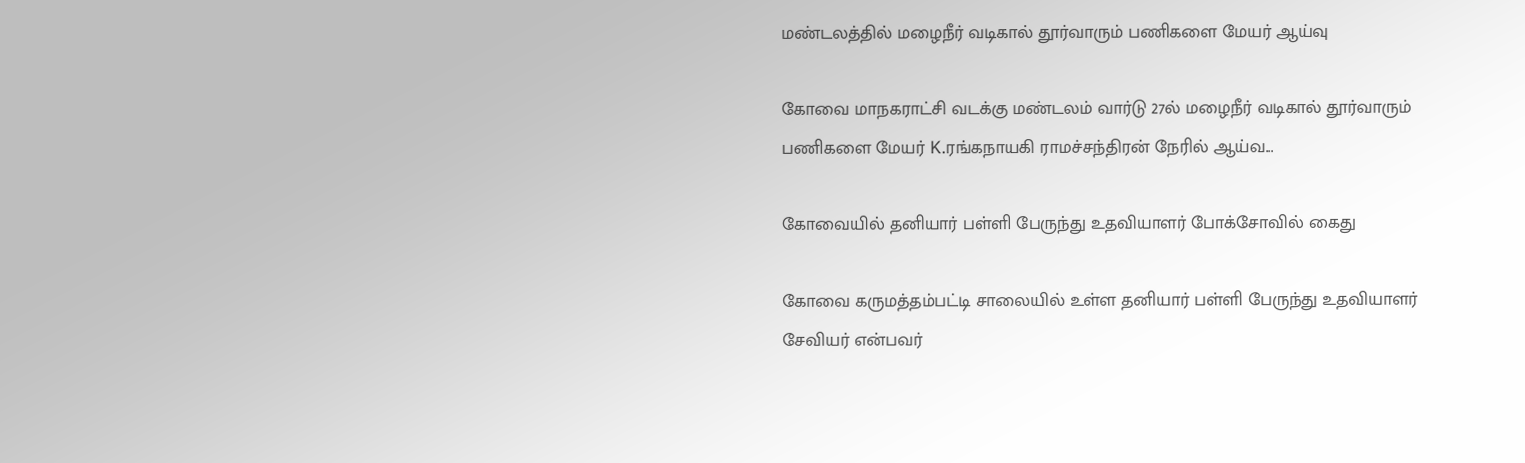மண்டலத்தில் மழைநீர் வடிகால் தூர்வாரும் பணிகளை மேயர் ஆய்வு

கோவை மாநகராட்சி வடக்கு மண்டலம் வார்டு 27ல் மழைநீர் வடிகால் தூர்வாரும் பணிகளை மேயர் K.ரங்கநாயகி ராமச்சந்திரன் நேரில் ஆய்வ...

கோவையில் தனியார் பள்ளி பேருந்து உதவியாளர் போக்சோவில் கைது

கோவை கருமத்தம்பட்டி சாலையில் உள்ள தனியார் பள்ளி பேருந்து உதவியாளர் சேவியர் என்பவர்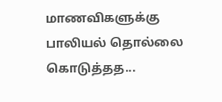மாணவிகளுக்கு பாலியல் தொல்லை கொடுத்தத...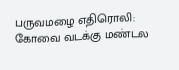பருவமழை எதிரொலி: கோவை வடக்கு மண்டல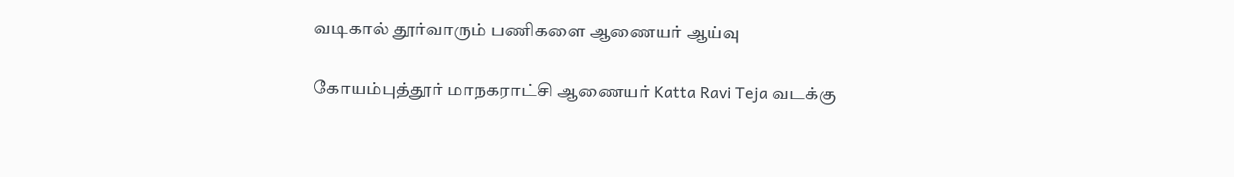வடிகால் தூர்வாரும் பணிகளை ஆணையர் ஆய்வு

கோயம்புத்தூர் மாநகராட்சி ஆணையர் Katta Ravi Teja வடக்கு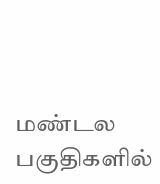மண்டல பகுதிகளில்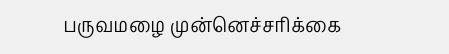பருவமழை முன்னெச்சரிக்கை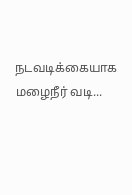நடவடிக்கையாக மழைநீர் வடி...